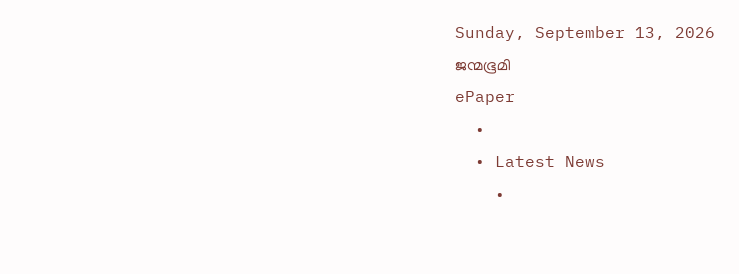Sunday, September 13, 2026
ജന്മഭൂമി
ePaper
  •
  • Latest News
    •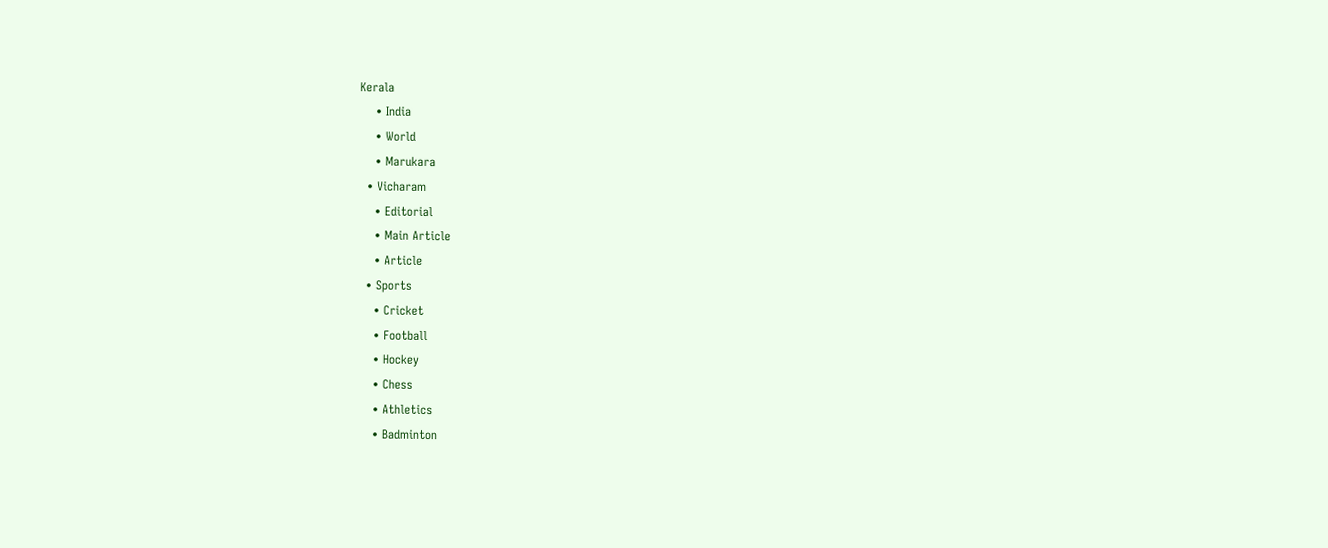Kerala
    • India
    • World
    • Marukara
  • Vicharam
    • Editorial
    • Main Article
    • Article
  • Sports
    • Cricket
    • Football
    • Hockey
    • Chess
    • Athletics
    • Badminton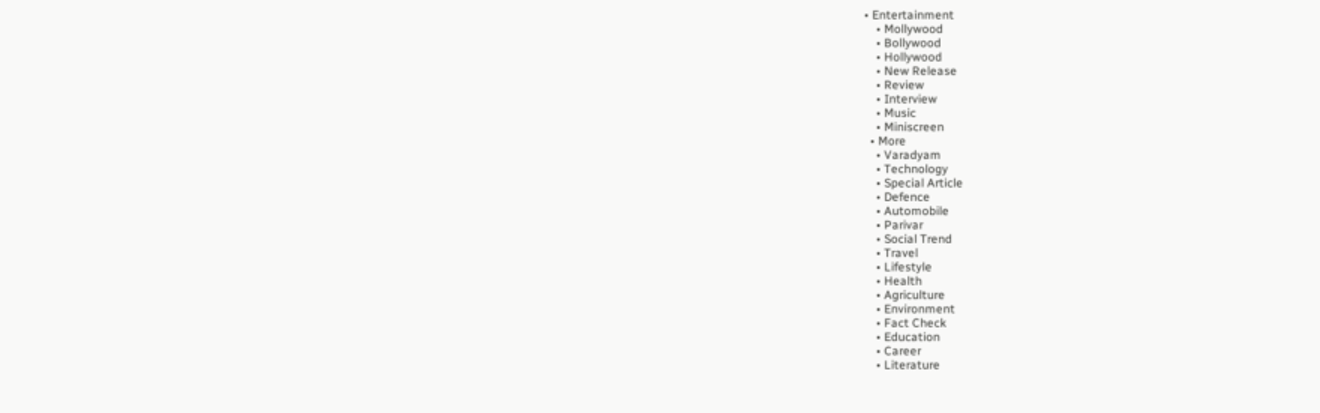• Entertainment
    • Mollywood
    • Bollywood
    • Hollywood
    • New Release
    • Review
    • Interview
    • Music
    • Miniscreen
  • More
    • Varadyam
    • Technology
    • Special Article
    • Defence
    • Automobile
    • Parivar
    • Social Trend
    • Travel
    • Lifestyle
    • Health
    • Agriculture
    • Environment
    • Fact Check
    • Education
    • Career
    • Literature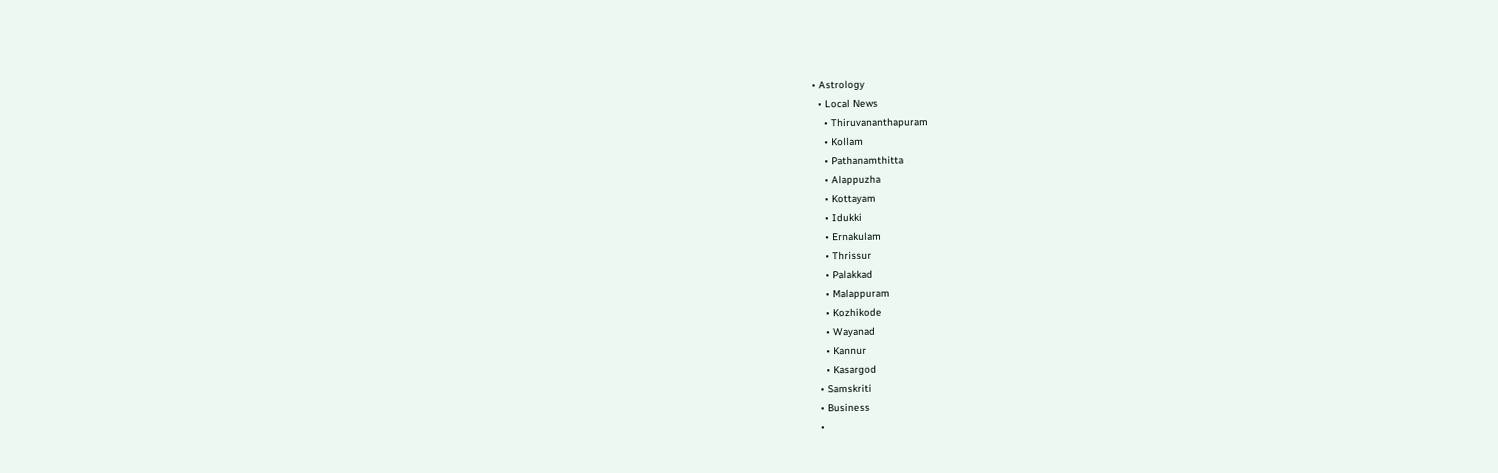• Astrology
  • Local News
    • Thiruvananthapuram
    • Kollam
    • Pathanamthitta
    • Alappuzha
    • Kottayam
    • Idukki
    • Ernakulam
    • Thrissur
    • Palakkad
    • Malappuram
    • Kozhikode
    • Wayanad
    • Kannur
    • Kasargod
  • Samskriti
  • Business
  •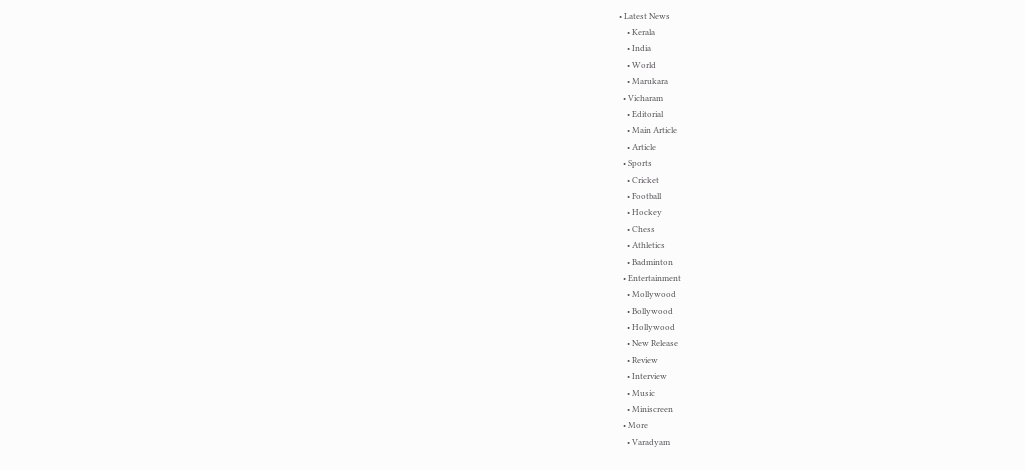• Latest News
    • Kerala
    • India
    • World
    • Marukara
  • Vicharam
    • Editorial
    • Main Article
    • Article
  • Sports
    • Cricket
    • Football
    • Hockey
    • Chess
    • Athletics
    • Badminton
  • Entertainment
    • Mollywood
    • Bollywood
    • Hollywood
    • New Release
    • Review
    • Interview
    • Music
    • Miniscreen
  • More
    • Varadyam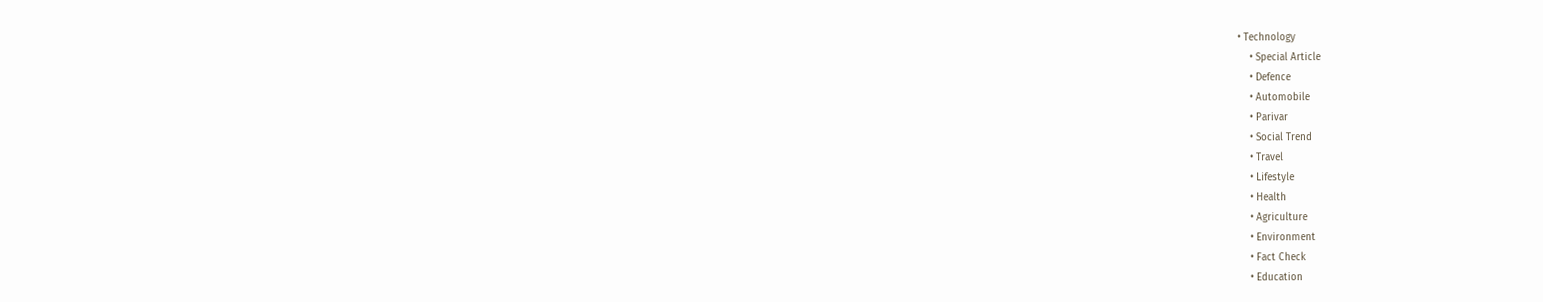• Technology
    • Special Article
    • Defence
    • Automobile
    • Parivar
    • Social Trend
    • Travel
    • Lifestyle
    • Health
    • Agriculture
    • Environment
    • Fact Check
    • Education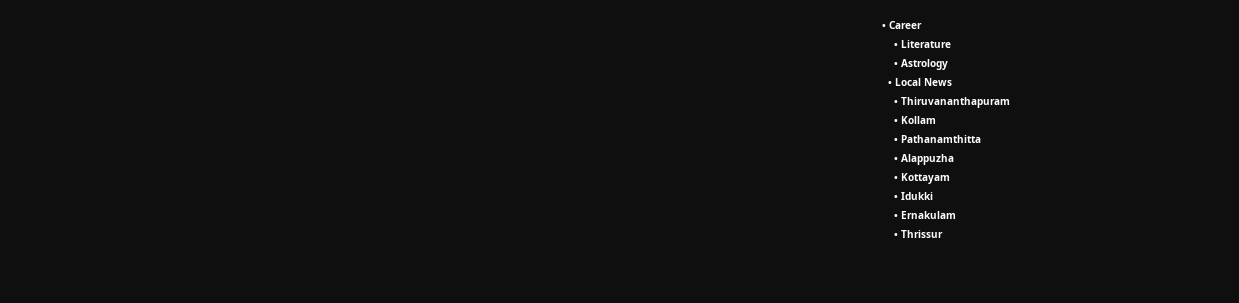• Career
    • Literature
    • Astrology
  • Local News
    • Thiruvananthapuram
    • Kollam
    • Pathanamthitta
    • Alappuzha
    • Kottayam
    • Idukki
    • Ernakulam
    • Thrissur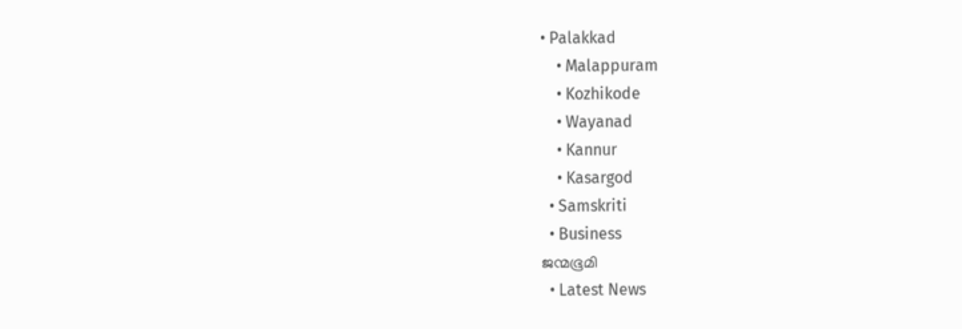• Palakkad
    • Malappuram
    • Kozhikode
    • Wayanad
    • Kannur
    • Kasargod
  • Samskriti
  • Business
ജന്മഭൂമി
  • Latest News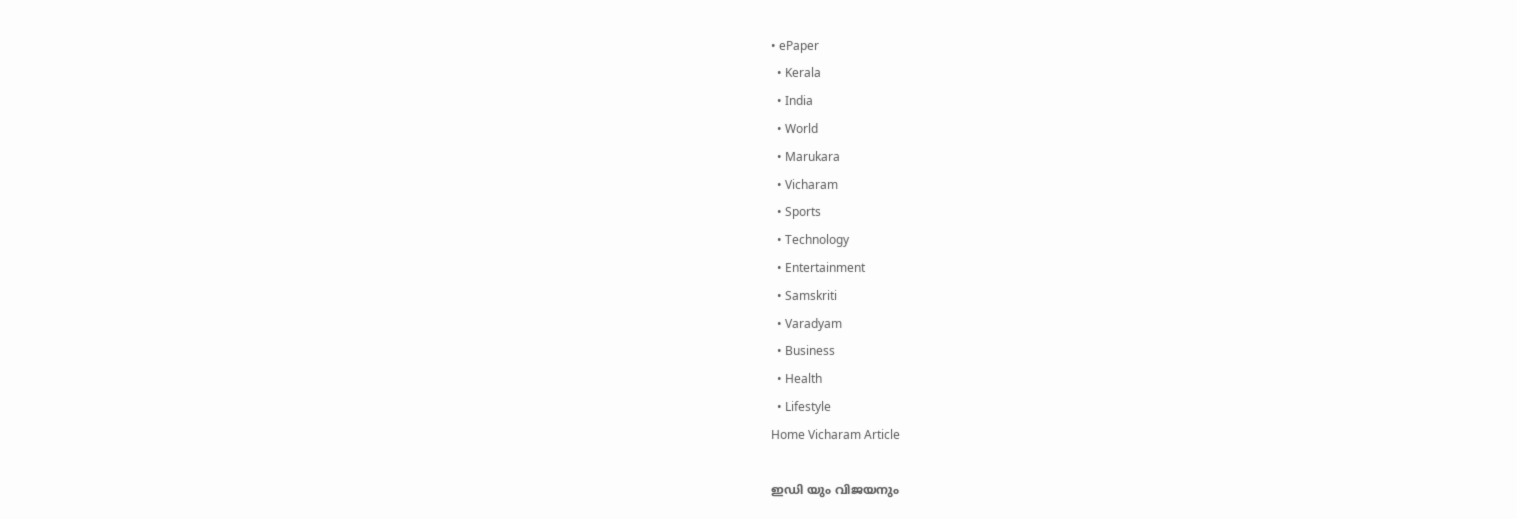• ePaper
  • Kerala
  • India
  • World
  • Marukara
  • Vicharam
  • Sports
  • Technology
  • Entertainment
  • Samskriti
  • Varadyam
  • Business
  • Health
  • Lifestyle
Home Vicharam Article

ഇഡി യും വിജയനും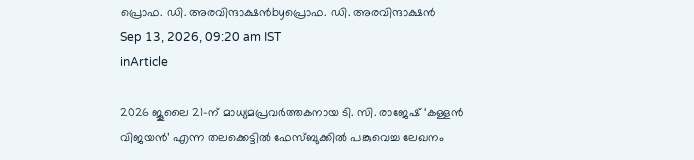പ്രൊഫ. ഡി. അരവിന്ദാക്ഷന്‍byപ്രൊഫ. ഡി. അരവിന്ദാക്ഷന്‍
Sep 13, 2026, 09:20 am IST
inArticle

2026 ജൂലൈ 21-ന് മാധ്യമപ്രവര്‍ത്തകനായ ടി. സി. രാജേഷ് ‘കള്ളന്‍ വിജയന്‍’ എന്ന തലക്കെട്ടില്‍ ഫേസ്ബുക്കില്‍ പങ്കുവെച്ച ലേഖനം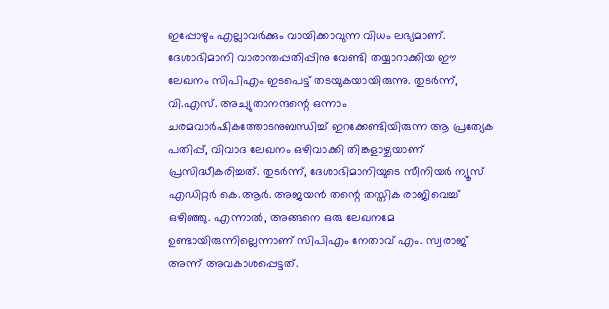ഇപ്പോഴും എല്ലാവര്‍ക്കും വായിക്കാവുന്ന വിധം ലഭ്യമാണ്. ദേശാഭിമാനി വാരാന്തപ്പതിപ്പിനു വേണ്ടി തയ്യാറാക്കിയ ഈ ലേഖനം സിപിഎം ഇടപെട്ട് തടയുകയായിരുന്നു. തുടര്‍ന്ന്, വി.എസ്. അച്യുതാനന്ദന്റെ ഒന്നാം ചരമവാര്‍ഷികത്തോടനുബന്ധിച്ച് ഇറക്കേണ്ടിയിരുന്ന ആ പ്രത്യേക പതിപ്പ്, വിവാദ ലേഖനം ഒഴിവാക്കി തിങ്കളാഴ്ചയാണ് പ്രസിദ്ധീകരിച്ചത്. തുടര്‍ന്ന്, ദേശാഭിമാനിയുടെ സീനിയര്‍ ന്യൂസ് എഡിറ്റര്‍ കെ.ആര്‍. അജയന്‍ തന്റെ തസ്തിക രാജിവെച്ച് ഒഴിഞ്ഞു. എന്നാല്‍, അങ്ങനെ ഒരു ലേഖനമേ ഉണ്ടായിരുന്നില്ലെന്നാണ് സിപിഎം നേതാവ് എം. സ്വരാജ് അന്ന് അവകാശപ്പെട്ടത്.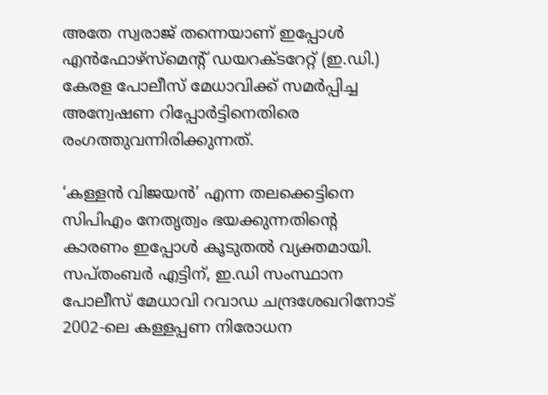അതേ സ്വരാജ് തന്നെയാണ് ഇപ്പോള്‍ എന്‍ഫോഴ്സ്മെന്റ് ഡയറക്ടറേറ്റ് (ഇ.ഡി.) കേരള പോലീസ് മേധാവിക്ക് സമര്‍പ്പിച്ച അന്വേഷണ റിപ്പോര്‍ട്ടിനെതിരെ രംഗത്തുവന്നിരിക്കുന്നത്.

‘കള്ളന്‍ വിജയന്‍’ എന്ന തലക്കെട്ടിനെ സിപിഎം നേതൃത്വം ഭയക്കുന്നതിന്റെ കാരണം ഇപ്പോള്‍ കൂടുതല്‍ വ്യക്തമായി. സപ്തംബര്‍ എട്ടിന്, ഇ.ഡി സംസ്ഥാന പോലീസ് മേധാവി റവാഡ ചന്ദ്രശേഖറിനോട് 2002-ലെ കള്ളപ്പണ നിരോധന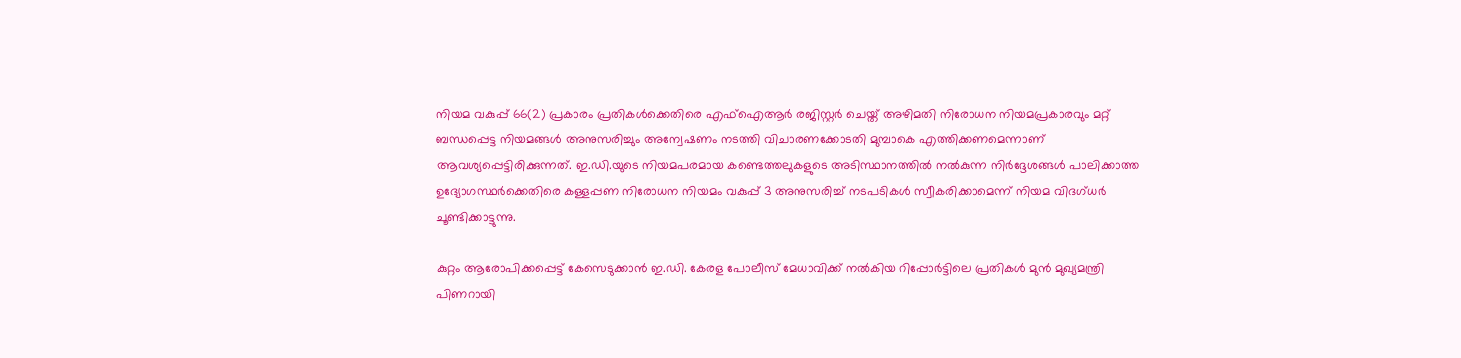നിയമ വകുപ്പ് 66(2) പ്രകാരം പ്രതികള്‍ക്കെതിരെ എഫ്‌ഐആര്‍ രജിസ്റ്റര്‍ ചെയ്ത് അഴിമതി നിരോധന നിയമപ്രകാരവും മറ്റ് ബന്ധപ്പെട്ട നിയമങ്ങള്‍ അനുസരിച്ചും അന്വേഷണം നടത്തി വിചാരണക്കോടതി മുമ്പാകെ എത്തിക്കണമെന്നാണ് ആവശ്യപ്പെട്ടിരിക്കുന്നത്. ഇ.ഡി.യുടെ നിയമപരമായ കണ്ടെത്തലുകളുടെ അടിസ്ഥാനത്തില്‍ നല്‍കുന്ന നിര്‍ദ്ദേശങ്ങള്‍ പാലിക്കാത്ത ഉദ്യോഗസ്ഥര്‍ക്കെതിരെ കള്ളപ്പണ നിരോധന നിയമം വകുപ്പ് 3 അനുസരിച്ച് നടപടികള്‍ സ്വീകരിക്കാമെന്ന് നിയമ വിദഗ്ധര്‍ ചൂണ്ടിക്കാട്ടുന്നു.

കുറ്റം ആരോപിക്കപ്പെട്ട് കേസെടുക്കാന്‍ ഇ.ഡി. കേരള പോലീസ് മേധാവിക്ക് നല്‍കിയ റിപ്പോര്‍ട്ടിലെ പ്രതികള്‍ മുന്‍ മുഖ്യമന്ത്രി പിണറായി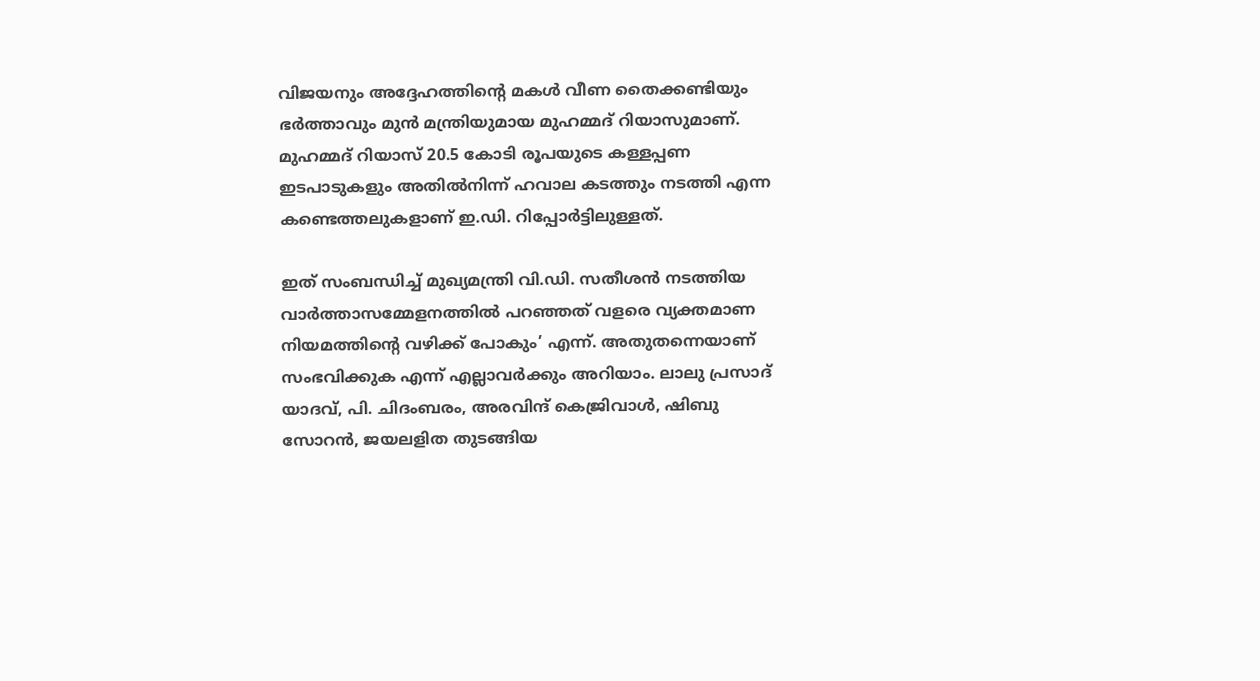വിജയനും അദ്ദേഹത്തിന്റെ മകള്‍ വീണ തൈക്കണ്ടിയും ഭര്‍ത്താവും മുന്‍ മന്ത്രിയുമായ മുഹമ്മദ് റിയാസുമാണ്. മുഹമ്മദ് റിയാസ് 20.5 കോടി രൂപയുടെ കള്ളപ്പണ ഇടപാടുകളും അതില്‍നിന്ന് ഹവാല കടത്തും നടത്തി എന്ന കണ്ടെത്തലുകളാണ് ഇ.ഡി. റിപ്പോര്‍ട്ടിലുള്ളത്.

ഇത് സംബന്ധിച്ച് മുഖ്യമന്ത്രി വി.ഡി. സതീശന്‍ നടത്തിയ വാര്‍ത്താസമ്മേളനത്തില്‍ പറഞ്ഞത് വളരെ വ്യക്തമാണ നിയമത്തിന്റെ വഴിക്ക് പോകും’ എന്ന്. അതുതന്നെയാണ് സംഭവിക്കുക എന്ന് എല്ലാവര്‍ക്കും അറിയാം. ലാലു പ്രസാദ് യാദവ്, പി. ചിദംബരം, അരവിന്ദ് കെജ്രിവാള്‍, ഷിബു സോറന്‍, ജയലളിത തുടങ്ങിയ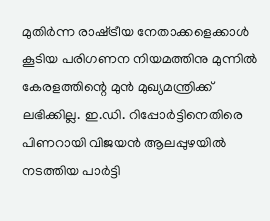മുതിര്‍ന്ന രാഷ്‌ട്രീയ നേതാക്കളെക്കാള്‍ കൂടിയ പരിഗണന നിയമത്തിനു മുന്നില്‍ കേരളത്തിന്റെ മുന്‍ മുഖ്യമന്ത്രിക്ക് ലഭിക്കില്ല. ഇ.ഡി. റിപ്പോര്‍ട്ടിനെതിരെ പിണറായി വിജയന്‍ ആലപ്പുഴയില്‍ നടത്തിയ പാര്‍ട്ടി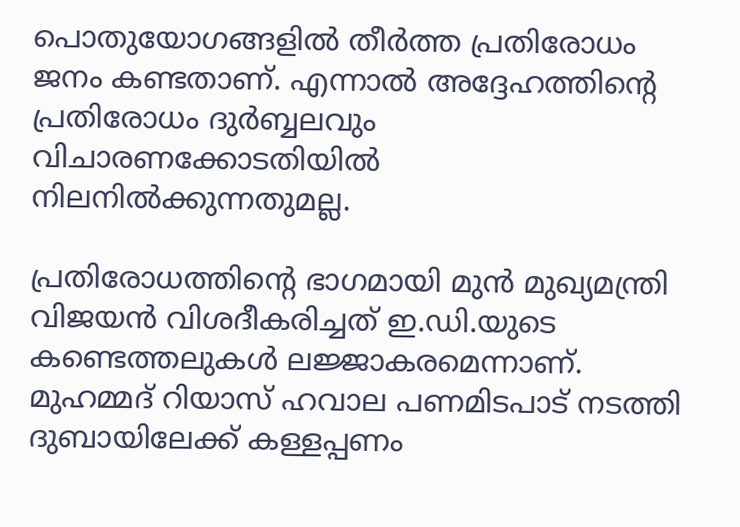പൊതുയോഗങ്ങളില്‍ തീര്‍ത്ത പ്രതിരോധം ജനം കണ്ടതാണ്. എന്നാല്‍ അദ്ദേഹത്തിന്റെ പ്രതിരോധം ദുര്‍ബ്ബലവും വിചാരണക്കോടതിയില്‍ നിലനില്‍ക്കുന്നതുമല്ല.

പ്രതിരോധത്തിന്റെ ഭാഗമായി മുന്‍ മുഖ്യമന്ത്രി വിജയന്‍ വിശദീകരിച്ചത് ഇ.ഡി.യുടെ കണ്ടെത്തലുകള്‍ ലജ്ജാകരമെന്നാണ്. മുഹമ്മദ് റിയാസ് ഹവാല പണമിടപാട് നടത്തി ദുബായിലേക്ക് കള്ളപ്പണം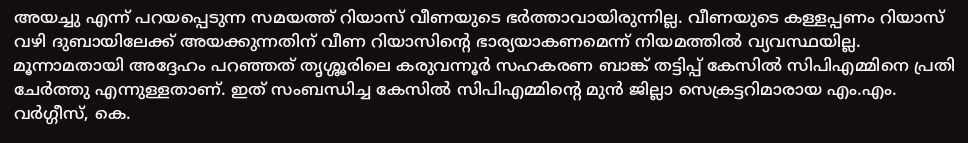അയച്ചു എന്ന് പറയപ്പെടുന്ന സമയത്ത് റിയാസ് വീണയുടെ ഭര്‍ത്താവായിരുന്നില്ല. വീണയുടെ കള്ളപ്പണം റിയാസ് വഴി ദുബായിലേക്ക് അയക്കുന്നതിന് വീണ റിയാസിന്റെ ഭാര്യയാകണമെന്ന് നിയമത്തില്‍ വ്യവസ്ഥയില്ല. മൂന്നാമതായി അദ്ദേഹം പറഞ്ഞത് തൃശ്ശൂരിലെ കരുവന്നൂര്‍ സഹകരണ ബാങ്ക് തട്ടിപ്പ് കേസില്‍ സിപിഎമ്മിനെ പ്രതി ചേര്‍ത്തു എന്നുള്ളതാണ്. ഇത് സംബന്ധിച്ച കേസില്‍ സിപിഎമ്മിന്റെ മുന്‍ ജില്ലാ സെക്രട്ടറിമാരായ എം.എം. വര്‍ഗ്ഗീസ്, കെ.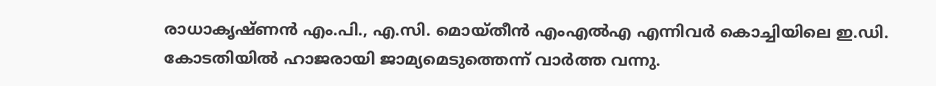രാധാകൃഷ്ണന്‍ എം.പി., എ.സി. മൊയ്തീന്‍ എംഎല്‍എ എന്നിവര്‍ കൊച്ചിയിലെ ഇ.ഡി. കോടതിയില്‍ ഹാജരായി ജാമ്യമെടുത്തെന്ന് വാര്‍ത്ത വന്നു.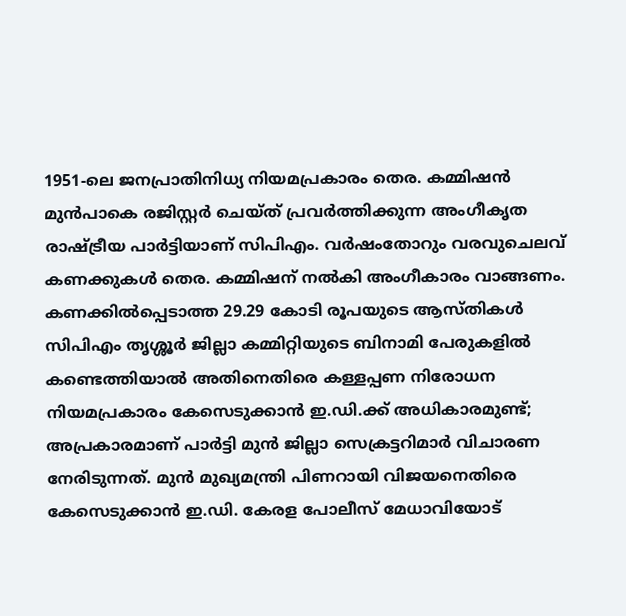1951-ലെ ജനപ്രാതിനിധ്യ നിയമപ്രകാരം തെര. കമ്മിഷന്‍ മുന്‍പാകെ രജിസ്റ്റര്‍ ചെയ്ത് പ്രവര്‍ത്തിക്കുന്ന അംഗീകൃത രാഷ്‌ട്രീയ പാര്‍ട്ടിയാണ് സിപിഎം. വര്‍ഷംതോറും വരവുചെലവ് കണക്കുകള്‍ തെര. കമ്മിഷന് നല്‍കി അംഗീകാരം വാങ്ങണം. കണക്കില്‍പ്പെടാത്ത 29.29 കോടി രൂപയുടെ ആസ്തികള്‍ സിപിഎം തൃശ്ശൂര്‍ ജില്ലാ കമ്മിറ്റിയുടെ ബിനാമി പേരുകളില്‍ കണ്ടെത്തിയാല്‍ അതിനെതിരെ കള്ളപ്പണ നിരോധന നിയമപ്രകാരം കേസെടുക്കാന്‍ ഇ.ഡി.ക്ക് അധികാരമുണ്ട്; അപ്രകാരമാണ് പാര്‍ട്ടി മുന്‍ ജില്ലാ സെക്രട്ടറിമാര്‍ വിചാരണ നേരിടുന്നത്. മുന്‍ മുഖ്യമന്ത്രി പിണറായി വിജയനെതിരെ കേസെടുക്കാന്‍ ഇ.ഡി. കേരള പോലീസ് മേധാവിയോട്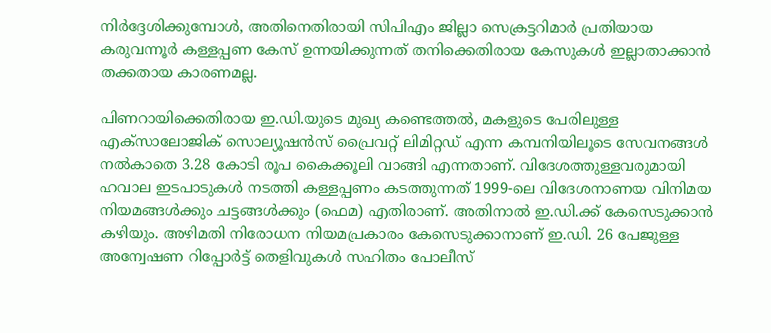നിര്‍ദ്ദേശിക്കുമ്പോള്‍, അതിനെതിരായി സിപിഎം ജില്ലാ സെക്രട്ടറിമാര്‍ പ്രതിയായ കരുവന്നൂര്‍ കള്ളപ്പണ കേസ് ഉന്നയിക്കുന്നത് തനിക്കെതിരായ കേസുകള്‍ ഇല്ലാതാക്കാന്‍ തക്കതായ കാരണമല്ല.

പിണറായിക്കെതിരായ ഇ.ഡി.യുടെ മുഖ്യ കണ്ടെത്തല്‍, മകളുടെ പേരിലുള്ള എക്സാലോജിക് സൊല്യൂഷന്‍സ് പ്രൈവറ്റ് ലിമിറ്റഡ് എന്ന കമ്പനിയിലൂടെ സേവനങ്ങള്‍ നല്‍കാതെ 3.28 കോടി രൂപ കൈക്കൂലി വാങ്ങി എന്നതാണ്. വിദേശത്തുള്ളവരുമായി ഹവാല ഇടപാടുകള്‍ നടത്തി കള്ളപ്പണം കടത്തുന്നത് 1999-ലെ വിദേശനാണയ വിനിമയ നിയമങ്ങള്‍ക്കും ചട്ടങ്ങള്‍ക്കും (ഫെമ) എതിരാണ്. അതിനാല്‍ ഇ.ഡി.ക്ക് കേസെടുക്കാന്‍ കഴിയും. അഴിമതി നിരോധന നിയമപ്രകാരം കേസെടുക്കാനാണ് ഇ.ഡി. 26 പേജുള്ള അന്വേഷണ റിപ്പോര്‍ട്ട് തെളിവുകള്‍ സഹിതം പോലീസ്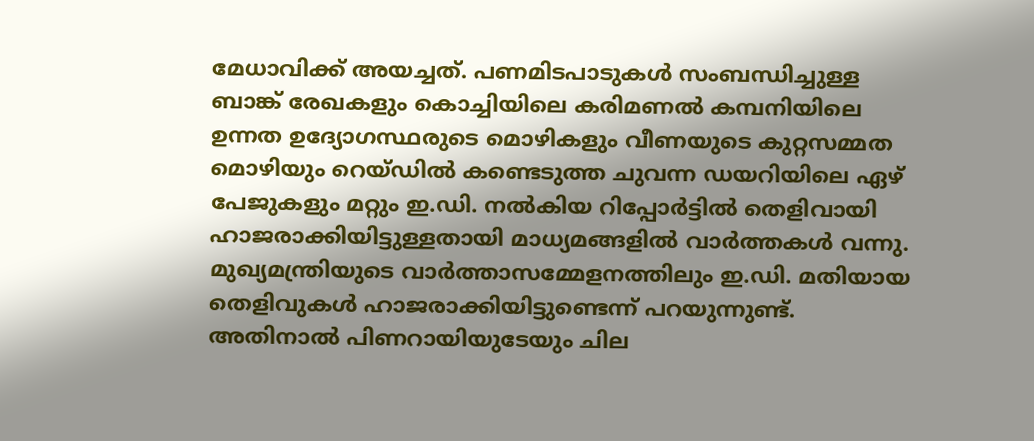മേധാവിക്ക് അയച്ചത്. പണമിടപാടുകള്‍ സംബന്ധിച്ചുള്ള ബാങ്ക് രേഖകളും കൊച്ചിയിലെ കരിമണല്‍ കമ്പനിയിലെ ഉന്നത ഉദ്യോഗസ്ഥരുടെ മൊഴികളും വീണയുടെ കുറ്റസമ്മത മൊഴിയും റെയ്ഡില്‍ കണ്ടെടുത്ത ചുവന്ന ഡയറിയിലെ ഏഴ് പേജുകളും മറ്റും ഇ.ഡി. നല്‍കിയ റിപ്പോര്‍ട്ടില്‍ തെളിവായി ഹാജരാക്കിയിട്ടുള്ളതായി മാധ്യമങ്ങളില്‍ വാര്‍ത്തകള്‍ വന്നു. മുഖ്യമന്ത്രിയുടെ വാര്‍ത്താസമ്മേളനത്തിലും ഇ.ഡി. മതിയായ തെളിവുകള്‍ ഹാജരാക്കിയിട്ടുണ്ടെന്ന് പറയുന്നുണ്ട്. അതിനാല്‍ പിണറായിയുടേയും ചില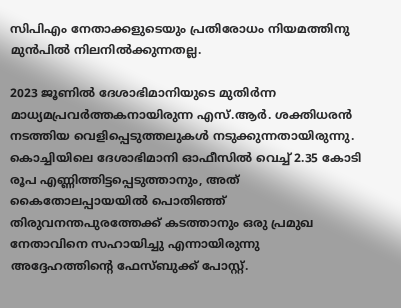സിപിഎം നേതാക്കളുടെയും പ്രതിരോധം നിയമത്തിനു മുന്‍പില്‍ നിലനില്‍ക്കുന്നതല്ല.

2023 ജൂണില്‍ ദേശാഭിമാനിയുടെ മുതിര്‍ന്ന മാധ്യമപ്രവര്‍ത്തകനായിരുന്ന എസ്.ആര്‍. ശക്തിധരന്‍ നടത്തിയ വെളിപ്പെടുത്തലുകള്‍ നടുക്കുന്നതായിരുന്നു. കൊച്ചിയിലെ ദേശാഭിമാനി ഓഫീസില്‍ വെച്ച് 2.35 കോടി രൂപ എണ്ണിത്തിട്ടപ്പെടുത്താനും, അത് കൈതോലപ്പായയില്‍ പൊതിഞ്ഞ് തിരുവനന്തപുരത്തേക്ക് കടത്താനും ഒരു പ്രമുഖ നേതാവിനെ സഹായിച്ചു എന്നായിരുന്നു അദ്ദേഹത്തിന്റെ ഫേസ്ബുക്ക് പോസ്റ്റ്.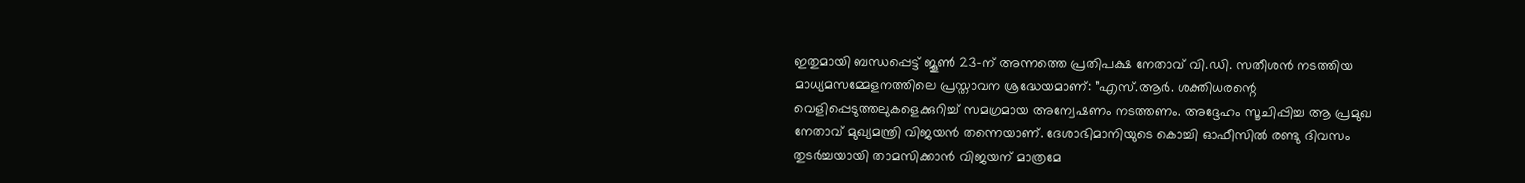ഇതുമായി ബന്ധപ്പെട്ട് ജൂണ്‍ 23-ന് അന്നത്തെ പ്രതിപക്ഷ നേതാവ് വി.ഡി. സതീശന്‍ നടത്തിയ മാധ്യമസമ്മേളനത്തിലെ പ്രസ്താവന ശ്രദ്ധേയമാണ്: ”എസ്.ആര്‍. ശക്തിധരന്റെ വെളിപ്പെടുത്തലുകളെക്കുറിച്ച് സമഗ്രമായ അന്വേഷണം നടത്തണം. അദ്ദേഹം സൂചിപ്പിച്ച ആ പ്രമുഖ നേതാവ് മുഖ്യമന്ത്രി വിജയന്‍ തന്നെയാണ്. ദേശാഭിമാനിയുടെ കൊച്ചി ഓഫീസില്‍ രണ്ടു ദിവസം തുടര്‍ച്ചയായി താമസിക്കാന്‍ വിജയന് മാത്രമേ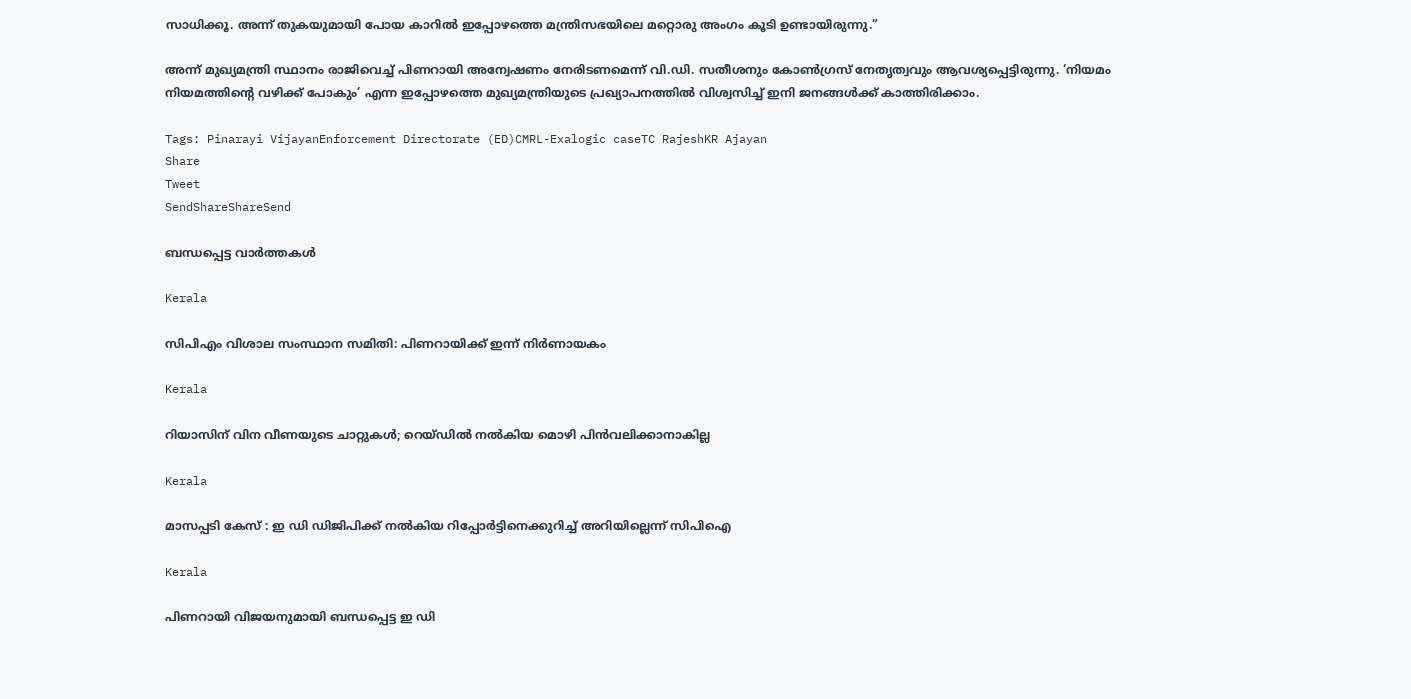സാധിക്കൂ. അന്ന് തുകയുമായി പോയ കാറില്‍ ഇപ്പോഴത്തെ മന്ത്രിസഭയിലെ മറ്റൊരു അംഗം കൂടി ഉണ്ടായിരുന്നു.”

അന്ന് മുഖ്യമന്ത്രി സ്ഥാനം രാജിവെച്ച് പിണറായി അന്വേഷണം നേരിടണമെന്ന് വി.ഡി. സതീശനും കോണ്‍ഗ്രസ് നേതൃത്വവും ആവശ്യപ്പെട്ടിരുന്നു. ‘നിയമം നിയമത്തിന്റെ വഴിക്ക് പോകും’ എന്ന ഇപ്പോഴത്തെ മുഖ്യമന്ത്രിയുടെ പ്രഖ്യാപനത്തില്‍ വിശ്വസിച്ച് ഇനി ജനങ്ങള്‍ക്ക് കാത്തിരിക്കാം.

Tags: Pinarayi VijayanEnforcement Directorate (ED)CMRL-Exalogic caseTC RajeshKR Ajayan
Share
Tweet
SendShareShareSend

ബന്ധപ്പെട്ട വാര്‍ത്തകള്‍

Kerala

സിപിഎം വിശാല സംസ്ഥാന സമിതി: പിണറായിക്ക് ഇന്ന് നിര്‍ണായകം

Kerala

റിയാസിന് വിന വീണയുടെ ചാറ്റുകള്‍; റെയ്ഡില്‍ നല്‍കിയ മൊഴി പിന്‍വലിക്കാനാകില്ല

Kerala

മാസപ്പടി കേസ് : ഇ ഡി ഡിജിപിക്ക് നല്‍കിയ റിപ്പോര്‍ട്ടിനെക്കുറിച്ച് അറിയില്ലെന്ന് സിപിഐ

Kerala

പിണറായി വിജയനുമായി ബന്ധപ്പെട്ട ഇ ഡി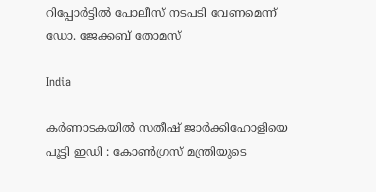റിപ്പോര്‍ട്ടില്‍ പോലീസ് നടപടി വേണമെന്ന് ഡോ. ജേക്കബ് തോമസ്

India

കർണാടകയിൽ സതീഷ് ജാർക്കിഹോളിയെ പൂട്ടി ഇഡി : കോൺഗ്രസ് മന്ത്രിയുടെ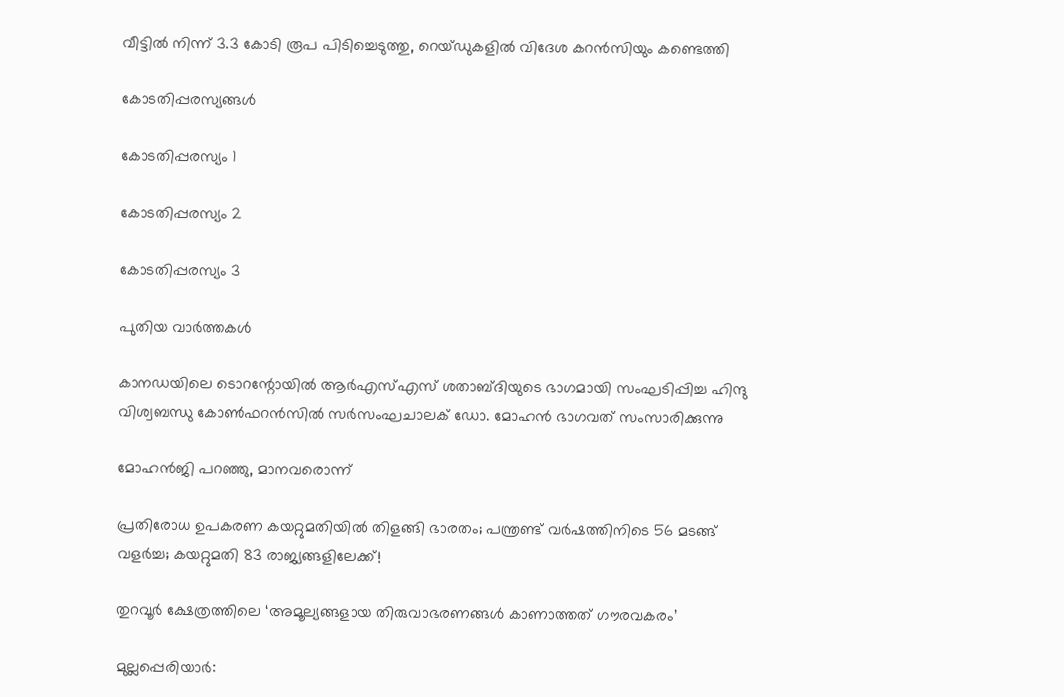വീട്ടിൽ നിന്ന് 3.3 കോടി രൂപ പിടിച്ചെടുത്തു, റെയ്‌ഡുകളിൽ വിദേശ കറൻസിയും കണ്ടെത്തി

കോടതിപ്പരസ്യങ്ങള്‍

കോടതിപ്പരസ്യം 1

കോടതിപ്പരസ്യം 2

കോടതിപ്പരസ്യം 3

പുതിയ വാര്‍ത്തകള്‍

കാനഡയിലെ ടൊറന്റോയില്‍ ആര്‍എസ്എസ് ശതാബ്ദിയുടെ ഭാഗമായി സംഘടിപ്പിച്ച ഹിന്ദു വിശ്വബന്ധു കോണ്‍ഫറന്‍സില്‍ സര്‍സംഘചാലക് ഡോ. മോഹന്‍ ഭാഗവത് സംസാരിക്കുന്നു

മോഹന്‍ജി പറഞ്ഞു, മാനവരൊന്ന്

പ്രതിരോധ ഉപകരണ കയറ്റുമതിയില്‍ തിളങ്ങി ഭാരതം; പന്ത്രണ്ട് വര്‍ഷത്തിനിടെ 56 മടങ്ങ് വളര്‍ച്ച; കയറ്റുമതി 83 രാജ്യങ്ങളിലേക്ക്!

തുറവൂര്‍ ക്ഷേത്രത്തിലെ ‘അമൂല്യങ്ങളായ തിരുവാഭരണങ്ങള്‍ കാണാത്തത് ഗൗരവകരം’

മുല്ലപ്പെരിയാര്‍: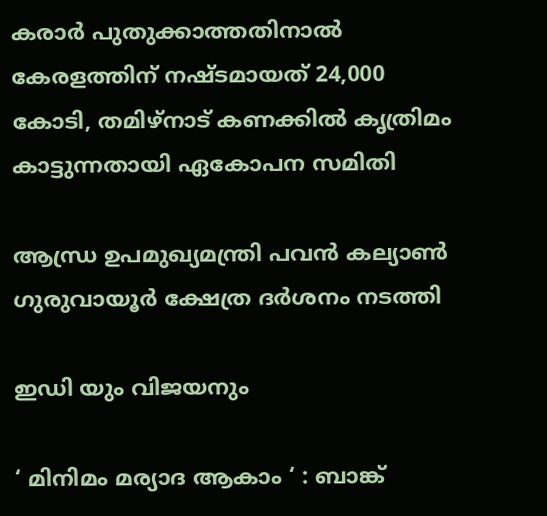കരാര്‍ പുതുക്കാത്തതിനാല്‍ കേരളത്തിന് നഷ്ടമായത് 24,000 കോടി, തമിഴ്‌നാട് കണക്കില്‍ കൃത്രിമം കാട്ടുന്നതായി ഏകോപന സമിതി

ആന്ധ്ര ഉപമുഖ്യമന്ത്രി പവൻ കല്യാൺ ഗുരുവായൂർ ക്ഷേത്ര ദർശനം നടത്തി

ഇഡി യും വിജയനും

‘ മിനിമം മര്യാദ ആകാം ‘ : ബാങ്ക്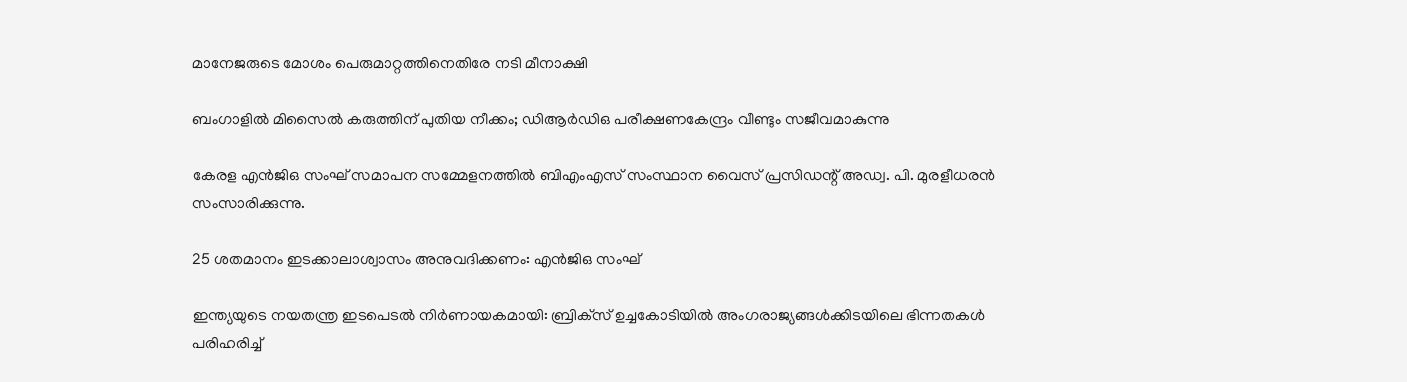മാനേജരുടെ മോശം പെരുമാറ്റത്തിനെതിരേ നടി മീനാക്ഷി

ബംഗാളില്‍ മിസൈല്‍ കരുത്തിന് പുതിയ നീക്കം; ഡിആര്‍ഡിഒ പരീക്ഷണകേന്ദ്രം വീണ്ടും സജീവമാകുന്നു

കേരള എന്‍ജിഒ സംഘ് സമാപന സമ്മേളനത്തില്‍ ബിഎംഎസ് സംസ്ഥാന വൈസ് പ്രസിഡന്റ് അഡ്വ. പി. മുരളീധരന്‍ സംസാരിക്കുന്നു.

25 ശതമാനം ഇടക്കാലാശ്വാസം അനുവദിക്കണം: എന്‍ജിഒ സംഘ്

ഇന്ത്യയുടെ നയതന്ത്ര ഇടപെടൽ നിർണായകമായി: ബ്രിക്‌സ് ഉച്ചകോടിയിൽ അംഗരാജ്യങ്ങൾക്കിടയിലെ ഭിന്നതകൾ പരിഹരിച്ച്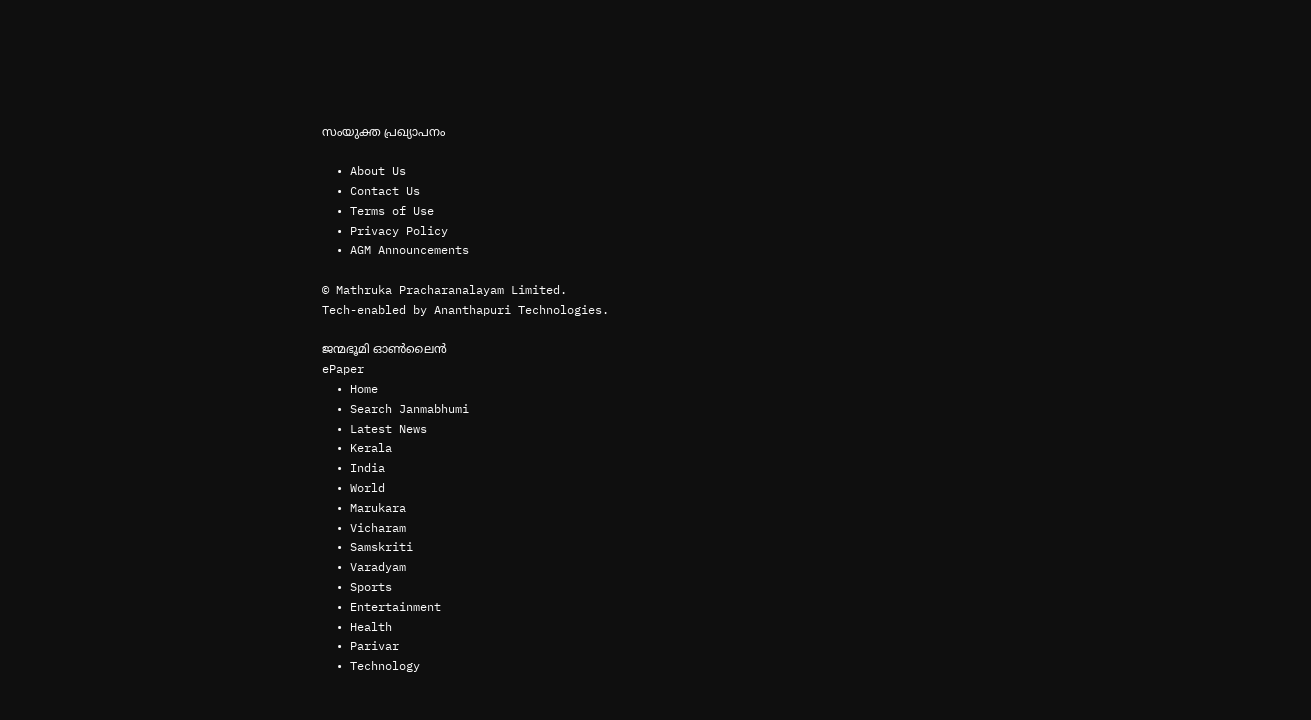സംയുക്ത പ്രഖ്യാപനം

  • About Us
  • Contact Us
  • Terms of Use
  • Privacy Policy
  • AGM Announcements

© Mathruka Pracharanalayam Limited.
Tech-enabled by Ananthapuri Technologies.

ജന്മഭൂമി ഓണ്‍ലൈന്‍
ePaper
  • Home
  • Search Janmabhumi
  • Latest News
  • Kerala
  • India
  • World
  • Marukara
  • Vicharam
  • Samskriti
  • Varadyam
  • Sports
  • Entertainment
  • Health
  • Parivar
  • Technology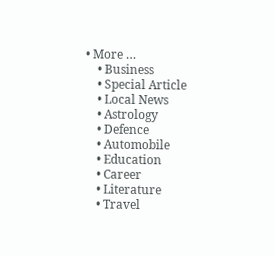• More …
    • Business
    • Special Article
    • Local News
    • Astrology
    • Defence
    • Automobile
    • Education
    • Career
    • Literature
    • Travel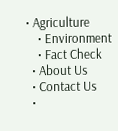• Agriculture
    • Environment
    • Fact Check
  • About Us
  • Contact Us
  •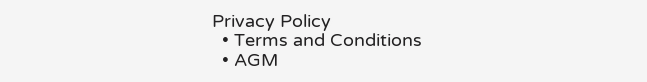Privacy Policy
  • Terms and Conditions
  • AGM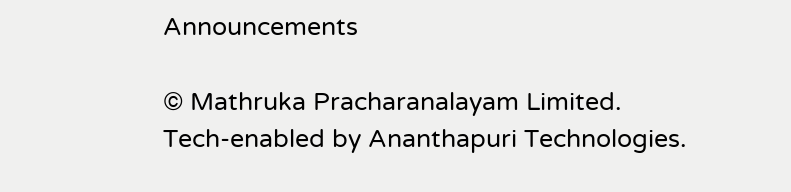Announcements

© Mathruka Pracharanalayam Limited.
Tech-enabled by Ananthapuri Technologies.